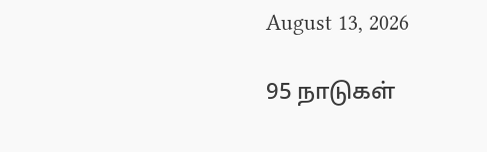August 13, 2026

95 நாடுகள்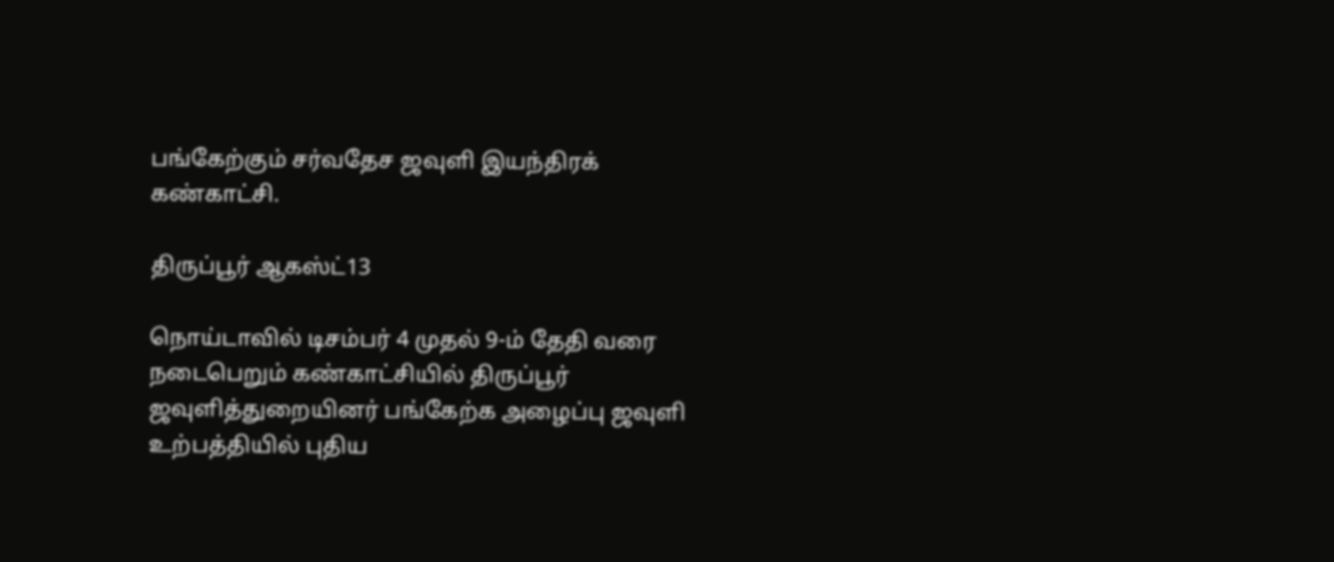பங்கேற்கும் சர்வதேச ஜவுளி இயந்திரக் கண்காட்சி.

திருப்பூர் ஆகஸ்ட்13

நொய்டாவில் டிசம்பர் 4 முதல் 9-ம் தேதி வரை நடைபெறும் கண்காட்சியில் திருப்பூர் ஜவுளித்துறையினர் பங்கேற்க அழைப்பு ஜவுளி உற்பத்தியில் புதிய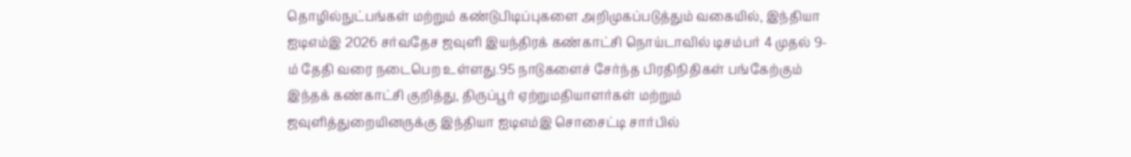தொழில்நுட்பங்கள் மற்றும் கண்டுபிடிப்புகளை அறிமுகப்படுத்தும் வகையில், இந்தியா ஐடிஎம்இ 2026 சர்வதேச ஜவுளி இயந்திரக் கண்காட்சி நொய்டாவில் டிசம்பர் 4 முதல் 9-ம் தேதி வரை நடைபெற உள்ளது.95 நாடுகளைச் சேர்ந்த பிரதிநிதிகள் பங்கேற்கும் இந்தக் கண்காட்சி குறித்து, திருப்பூர் ஏற்றுமதியாளர்கள் மற்றும் ஜவுளித்துறையினருக்கு இந்தியா ஐடிஎம்இ சொசைட்டி சார்பில்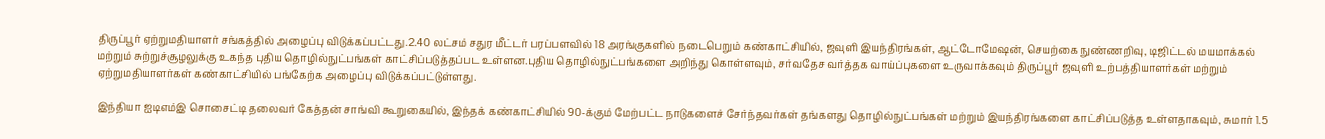திருப்பூர் ஏற்றுமதியாளர் சங்கத்தில் அழைப்பு விடுக்கப்பட்டது.2.40 லட்சம் சதுர மீட்டர் பரப்பளவில் 18 அரங்குகளில் நடைபெறும் கண்காட்சியில், ஜவுளி இயந்திரங்கள், ஆட்டோமேஷன், செயற்கை நுண்ணறிவு, டிஜிட்டல் மயமாக்கல் மற்றும் சுற்றுச்சூழலுக்கு உகந்த புதிய தொழில்நுட்பங்கள் காட்சிப்படுத்தப்பட உள்ளன.புதிய தொழில்நுட்பங்களை அறிந்து கொள்ளவும், சர்வதேச வர்த்தக வாய்ப்புகளை உருவாக்கவும் திருப்பூர் ஜவுளி உற்பத்தியாளர்கள் மற்றும் ஏற்றுமதியாளர்கள் கண்காட்சியில் பங்கேற்க அழைப்பு விடுக்கப்பட்டுள்ளது.

இந்தியா ஐடிஎம்இ சொசைட்டி தலைவர் கேத்தன் சாங்வி கூறுகையில், இந்தக் கண்காட்சியில் 90-க்கும் மேற்பட்ட நாடுகளைச் சேர்ந்தவர்கள் தங்களது தொழில்நுட்பங்கள் மற்றும் இயந்திரங்களை காட்சிப்படுத்த உள்ளதாகவும், சுமார் 1.5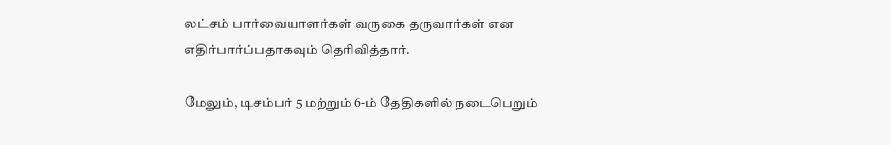லட்சம் பார்வையாளர்கள் வருகை தருவார்கள் என எதிர்பார்ப்பதாகவும் தெரிவித்தார்.

மேலும், டிசம்பர் 5 மற்றும் 6-ம் தேதிகளில் நடைபெறும்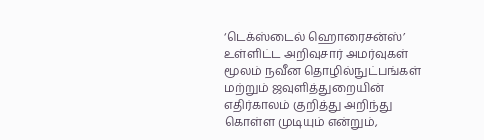‘டெக்ஸ்டைல் ஹொரைசன்ஸ்’ உள்ளிட்ட அறிவுசார் அமர்வுகள் மூலம் நவீன தொழில்நுட்பங்கள் மற்றும் ஜவுளித்துறையின் எதிர்காலம் குறித்து அறிந்து கொள்ள முடியும் என்றும்,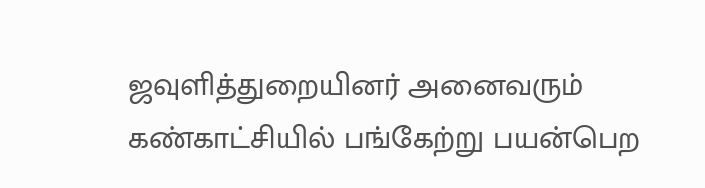ஜவுளித்துறையினர் அனைவரும் கண்காட்சியில் பங்கேற்று பயன்பெற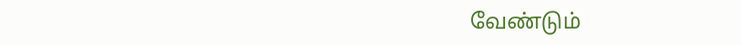வேண்டும்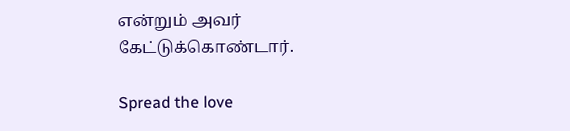என்றும் அவர் கேட்டுக்கொண்டார்.

Spread the love